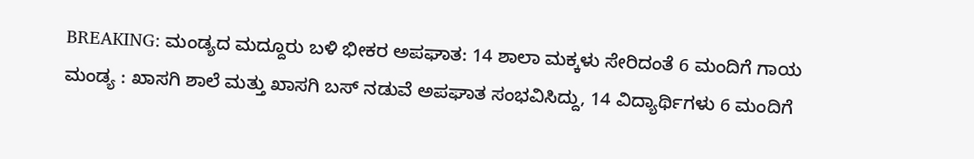BREAKING: ಮಂಡ್ಯದ ಮದ್ದೂರು ಬಳಿ ಭೀಕರ ಅಪಘಾತ: 14 ಶಾಲಾ ಮಕ್ಕಳು ಸೇರಿದಂತೆ 6 ಮಂದಿಗೆ ಗಾಯ
ಮಂಡ್ಯ : ಖಾಸಗಿ ಶಾಲೆ ಮತ್ತು ಖಾಸಗಿ ಬಸ್ ನಡುವೆ ಅಪಘಾತ ಸಂಭವಿಸಿದ್ದು, 14 ವಿದ್ಯಾರ್ಥಿಗಳು 6 ಮಂದಿಗೆ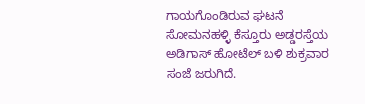ಗಾಯಗೊಂಡಿರುವ ಘಟನೆ ಸೋಮನಹಳ್ಳಿ ಕೆಸ್ತೂರು ಅಡ್ಡರಸ್ತೆಯ ಅಡಿಗಾಸ್ ಹೋಟೆಲ್ ಬಳಿ ಶುಕ್ರವಾರ ಸಂಜೆ ಜರುಗಿದೆ.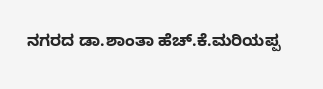ನಗರದ ಡಾ.ಶಾಂತಾ ಹೆಚ್.ಕೆ.ಮರಿಯಪ್ಪ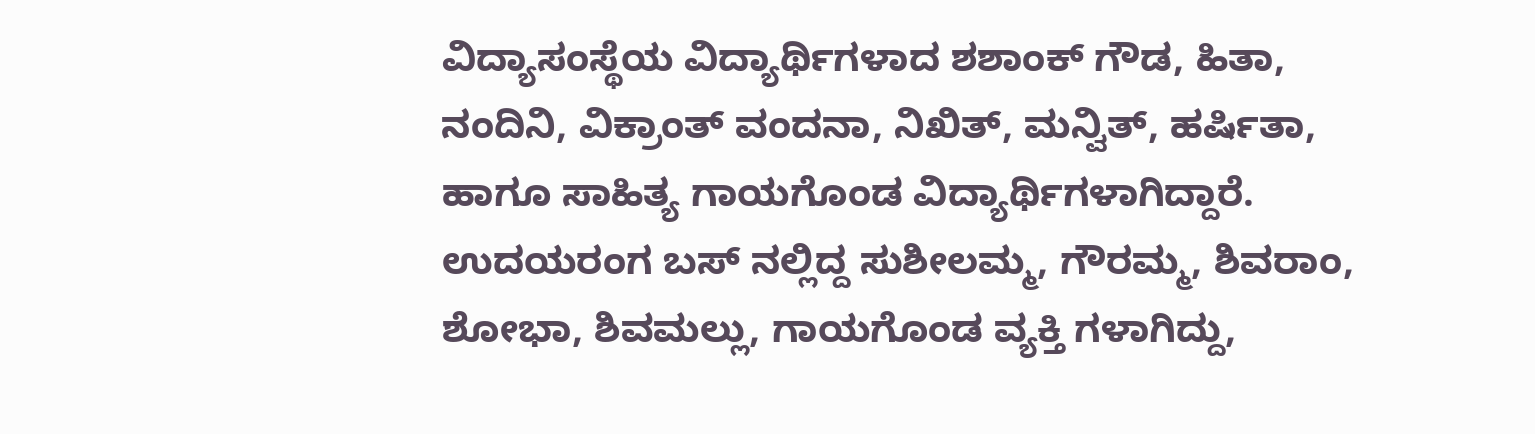ವಿದ್ಯಾಸಂಸ್ಥೆಯ ವಿದ್ಯಾರ್ಥಿಗಳಾದ ಶಶಾಂಕ್ ಗೌಡ, ಹಿತಾ, ನಂದಿನಿ, ವಿಕ್ರಾಂತ್ ವಂದನಾ, ನಿಖಿತ್, ಮನ್ವಿತ್, ಹರ್ಷಿತಾ, ಹಾಗೂ ಸಾಹಿತ್ಯ ಗಾಯಗೊಂಡ ವಿದ್ಯಾರ್ಥಿಗಳಾಗಿದ್ದಾರೆ. ಉದಯರಂಗ ಬಸ್ ನಲ್ಲಿದ್ದ ಸುಶೀಲಮ್ಮ, ಗೌರಮ್ಮ, ಶಿವರಾಂ, ಶೋಭಾ, ಶಿವಮಲ್ಲು, ಗಾಯಗೊಂಡ ವ್ಯಕ್ತಿ ಗಳಾಗಿದ್ದು,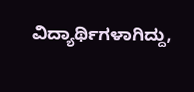ವಿದ್ಯಾರ್ಥಿಗಳಾಗಿದ್ದು,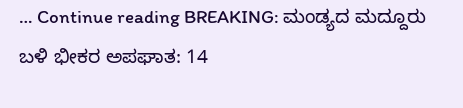… Continue reading BREAKING: ಮಂಡ್ಯದ ಮದ್ದೂರು ಬಳಿ ಭೀಕರ ಅಪಘಾತ: 14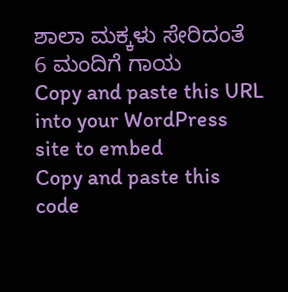ಶಾಲಾ ಮಕ್ಕಳು ಸೇರಿದಂತೆ 6 ಮಂದಿಗೆ ಗಾಯ
Copy and paste this URL into your WordPress site to embed
Copy and paste this code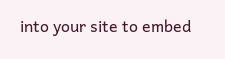into your site to embed